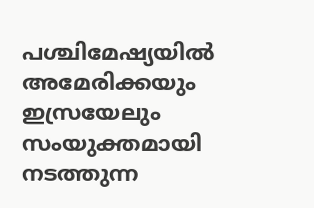പശ്ചിമേഷ്യയിൽ അമേരിക്കയും ഇസ്രയേലും സംയുക്തമായി നടത്തുന്ന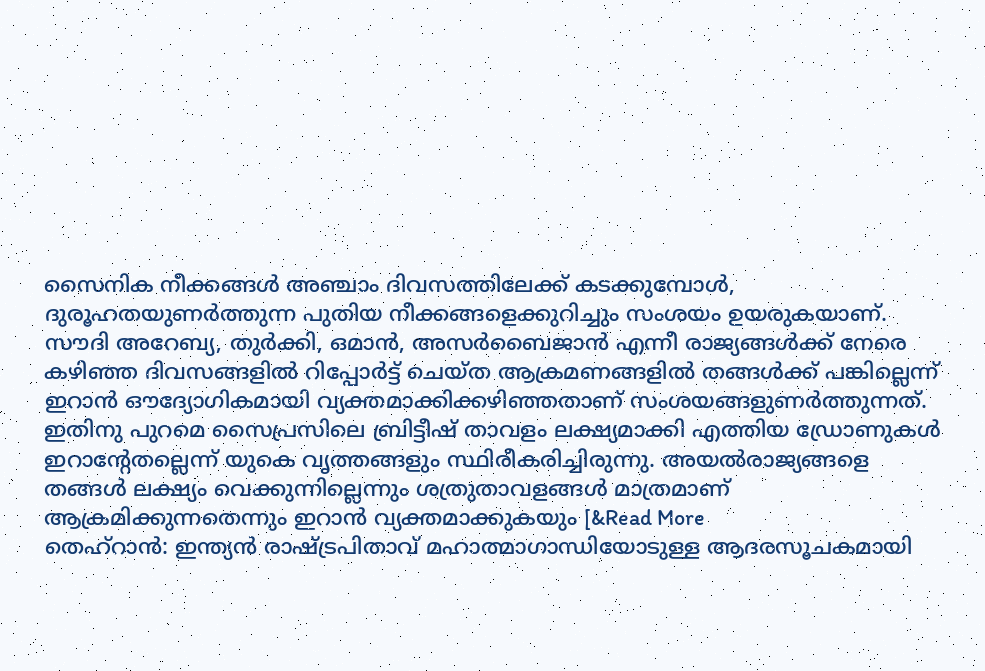സൈനിക നീക്കങ്ങൾ അഞ്ചാം ദിവസത്തിലേക്ക് കടക്കുമ്പോൾ, ദുരൂഹതയുണർത്തുന്ന പുതിയ നീക്കങ്ങളെക്കുറിച്ചും സംശയം ഉയരുകയാണ്. സൗദി അറേബ്യ, തുർക്കി, ഒമാൻ, അസർബൈജാൻ എന്നീ രാജ്യങ്ങൾക്ക് നേരെ കഴിഞ്ഞ ദിവസങ്ങളിൽ റിപ്പോർട്ട് ചെയ്ത ആക്രമണങ്ങളിൽ തങ്ങൾക്ക് പങ്കില്ലെന്ന് ഇറാൻ ഔദ്യോഗികമായി വ്യക്തമാക്കിക്കഴിഞ്ഞതാണ് സംശയങ്ങളുണർത്തുന്നത്. ഇതിനു പുറമെ സൈപ്രസിലെ ബ്രിട്ടീഷ് താവളം ലക്ഷ്യമാക്കി എത്തിയ ഡ്രോണുകൾ ഇറാന്റേതല്ലെന്ന് യുകെ വൃത്തങ്ങളും സ്ഥിരീകരിച്ചിരുന്നു. അയൽരാജ്യങ്ങളെ തങ്ങൾ ലക്ഷ്യം വെക്കുന്നില്ലെന്നും ശത്രുതാവളങ്ങൾ മാത്രമാണ് ആക്രമിക്കുന്നതെന്നും ഇറാൻ വ്യക്തമാക്കുകയും [&Read More
തെഹ്റാൻ: ഇന്ത്യൻ രാഷ്ട്രപിതാവ് മഹാത്മാഗാന്ധിയോടുള്ള ആദരസൂചകമായി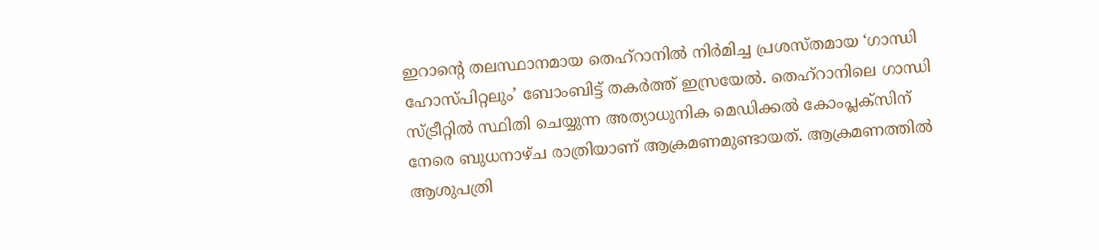ഇറാന്റെ തലസ്ഥാനമായ തെഹ്റാനിൽ നിർമിച്ച പ്രശസ്തമായ ‘ഗാന്ധി ഹോസ്പിറ്റലും’ ബോംബിട്ട് തകർത്ത് ഇസ്രയേൽ. തെഹ്റാനിലെ ഗാന്ധി സ്ട്രീറ്റിൽ സ്ഥിതി ചെയ്യുന്ന അത്യാധുനിക മെഡിക്കൽ കോംപ്ലക്സിന് നേരെ ബുധനാഴ്ച രാത്രിയാണ് ആക്രമണമുണ്ടായത്. ആക്രമണത്തിൽ ആശുപത്രി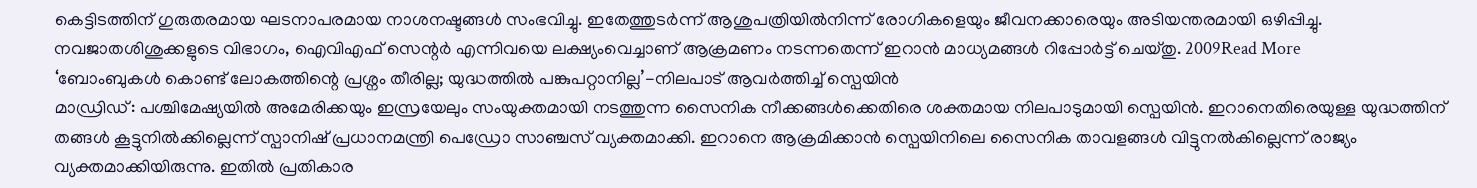കെട്ടിടത്തിന് ഗുരുതരമായ ഘടനാപരമായ നാശനഷ്ടങ്ങൾ സംഭവിച്ചു. ഇതേത്തുടർന്ന് ആശുപത്രിയിൽനിന്ന് രോഗികളെയും ജീവനക്കാരെയും അടിയന്തരമായി ഒഴിപ്പിച്ചു. നവജാതശിശുക്കളുടെ വിഭാഗം, ഐവിഎഫ് സെന്റർ എന്നിവയെ ലക്ഷ്യംവെച്ചാണ് ആക്രമണം നടന്നതെന്ന് ഇറാൻ മാധ്യമങ്ങൾ റിപ്പോർട്ട് ചെയ്തു. 2009Read More
‘ബോംബുകൾ കൊണ്ട് ലോകത്തിന്റെ പ്രശ്നം തീരില്ല; യുദ്ധത്തിൽ പങ്കുപറ്റാനില്ല’-നിലപാട് ആവർത്തിച്ച് സ്പെയിൻ
മാഡ്രിഡ്: പശ്ചിമേഷ്യയിൽ അമേരിക്കയും ഇസ്രയേലും സംയുക്തമായി നടത്തുന്ന സൈനിക നീക്കങ്ങൾക്കെതിരെ ശക്തമായ നിലപാടുമായി സ്പെയിൻ. ഇറാനെതിരെയുള്ള യുദ്ധത്തിന് തങ്ങൾ കൂട്ടുനിൽക്കില്ലെന്ന് സ്പാനിഷ് പ്രധാനമന്ത്രി പെഡ്രോ സാഞ്ചസ് വ്യക്തമാക്കി. ഇറാനെ ആക്രമിക്കാൻ സ്പെയിനിലെ സൈനിക താവളങ്ങൾ വിട്ടുനൽകില്ലെന്ന് രാജ്യം വ്യക്തമാക്കിയിരുന്നു. ഇതിൽ പ്രതികാര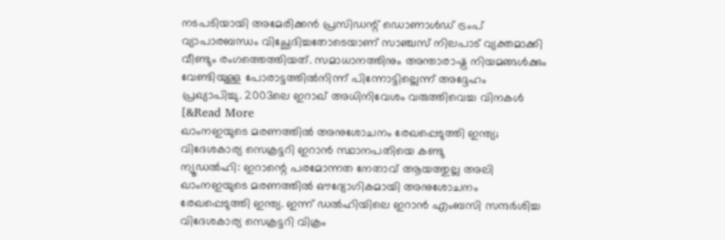നടപടിയായി അമേരിക്കൻ പ്രസിഡന്റ് ഡൊണാൾഡ് ട്രംപ് വ്യാപാരബന്ധം വിച്ഛേദിച്ചതോടെയാണ് സാഞ്ചസ് നിലപാട് വ്യക്തമാക്കി വീണ്ടും രംഗത്തെത്തിയത്. സമാധാനത്തിനും അന്താരാഷ്ട്ര നിയമങ്ങൾക്കും വേണ്ടിയുള്ള പോരാട്ടത്തിൽനിന്ന് പിന്നോട്ടില്ലെന്ന് അദ്ദേഹം പ്രഖ്യാപിച്ചു. 2003ലെ ഇറാഖ് അധിനിവേശം വരുത്തിവെച്ച വിനകൾ [&Read More
ഖാംനഇയുടെ മരണത്തിൽ അനുശോചനം രേഖപ്പെടുത്തി ഇന്ത്യ; വിദേശകാര്യ സെക്രട്ടറി ഇറാൻ സ്ഥാനപതിയെ കണ്ടു
ന്യൂഡൽഹി: ഇറാന്റെ പരമോന്നത നേതാവ് ആയത്തുല്ല അലി ഖാംനഇയുടെ മരണത്തിൽ ഔദ്യോഗികമായി അനുശോചനം രേഖപ്പെടുത്തി ഇന്ത്യ. ഇന്ന് ഡൽഹിയിലെ ഇറാൻ എംബസി സന്ദർശിച്ച വിദേശകാര്യ സെക്രട്ടറി വിക്രം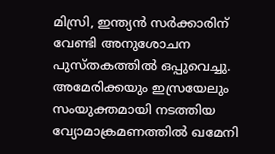മിസ്രി, ഇന്ത്യൻ സർക്കാരിന് വേണ്ടി അനുശോചന പുസ്തകത്തിൽ ഒപ്പുവെച്ചു. അമേരിക്കയും ഇസ്രയേലും സംയുക്തമായി നടത്തിയ വ്യോമാക്രമണത്തിൽ ഖമേനി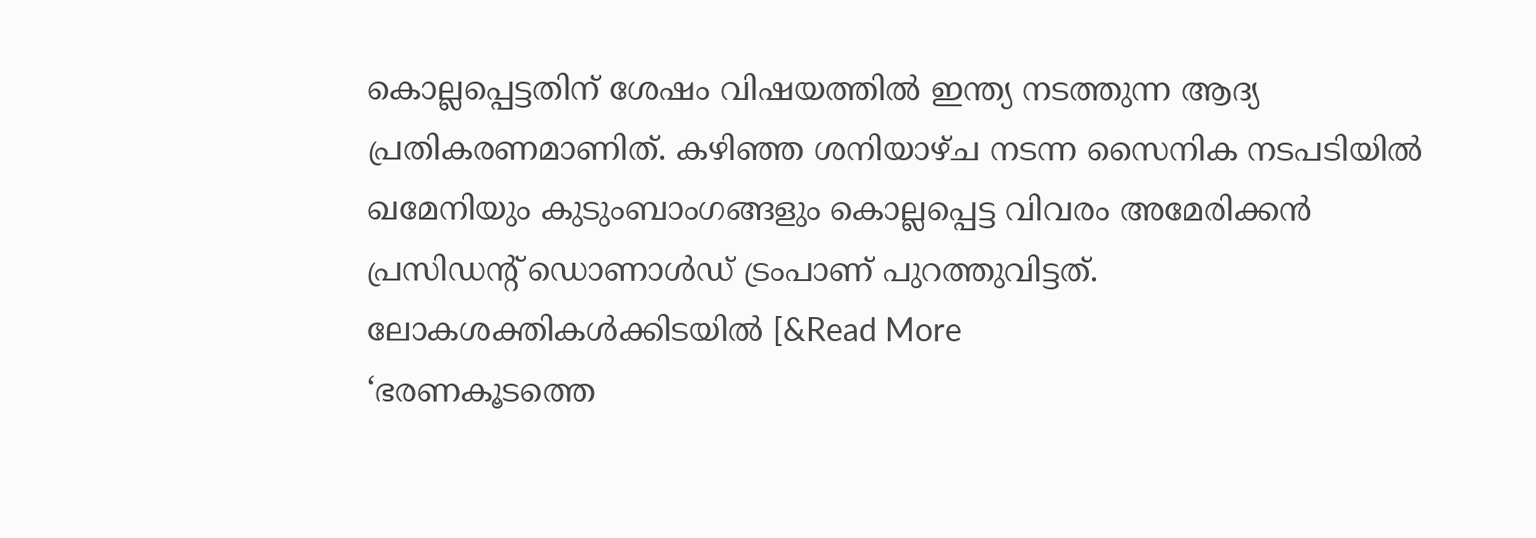കൊല്ലപ്പെട്ടതിന് ശേഷം വിഷയത്തിൽ ഇന്ത്യ നടത്തുന്ന ആദ്യ പ്രതികരണമാണിത്. കഴിഞ്ഞ ശനിയാഴ്ച നടന്ന സൈനിക നടപടിയിൽ ഖമേനിയും കുടുംബാംഗങ്ങളും കൊല്ലപ്പെട്ട വിവരം അമേരിക്കൻ പ്രസിഡന്റ് ഡൊണാൾഡ് ട്രംപാണ് പുറത്തുവിട്ടത്. ലോകശക്തികൾക്കിടയിൽ [&Read More
‘ഭരണകൂടത്തെ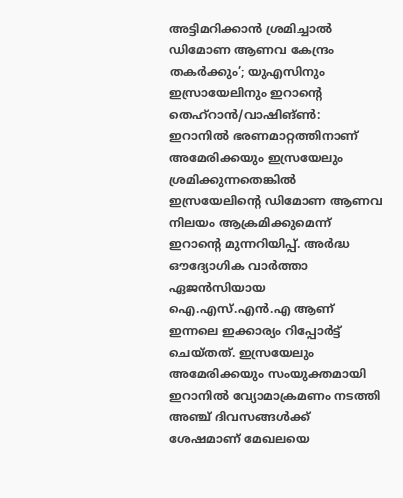അട്ടിമറിക്കാൻ ശ്രമിച്ചാൽ ഡിമോണ ആണവ കേന്ദ്രം തകർക്കും’; യുഎസിനും ഇസ്രായേലിനും ഇറാന്റെ
തെഹ്റാൻ/വാഷിങ്ൺ: ഇറാനിൽ ഭരണമാറ്റത്തിനാണ് അമേരിക്കയും ഇസ്രയേലും ശ്രമിക്കുന്നതെങ്കിൽ ഇസ്രയേലിന്റെ ഡിമോണ ആണവ നിലയം ആക്രമിക്കുമെന്ന് ഇറാന്റെ മുന്നറിയിപ്പ്. അർദ്ധ ഔദ്യോഗിക വാർത്താ ഏജൻസിയായ ഐ.എസ്.എൻ.എ ആണ് ഇന്നലെ ഇക്കാര്യം റിപ്പോർട്ട് ചെയ്തത്. ഇസ്രയേലും അമേരിക്കയും സംയുക്തമായി ഇറാനിൽ വ്യോമാക്രമണം നടത്തി അഞ്ച് ദിവസങ്ങൾക്ക് ശേഷമാണ് മേഖലയെ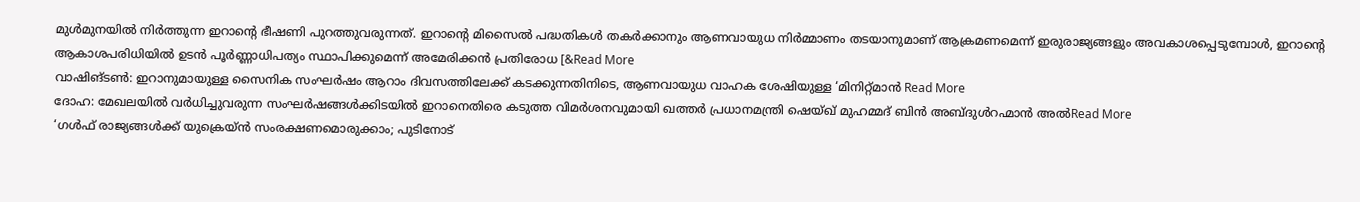മുൾമുനയിൽ നിർത്തുന്ന ഇറാന്റെ ഭീഷണി പുറത്തുവരുന്നത്. ഇറാന്റെ മിസൈൽ പദ്ധതികൾ തകർക്കാനും ആണവായുധ നിർമ്മാണം തടയാനുമാണ് ആക്രമണമെന്ന് ഇരുരാജ്യങ്ങളും അവകാശപ്പെടുമ്പോൾ, ഇറാന്റെ ആകാശപരിധിയിൽ ഉടൻ പൂർണ്ണാധിപത്യം സ്ഥാപിക്കുമെന്ന് അമേരിക്കൻ പ്രതിരോധ [&Read More
വാഷിങ്ടൺ: ഇറാനുമായുള്ള സൈനിക സംഘർഷം ആറാം ദിവസത്തിലേക്ക് കടക്കുന്നതിനിടെ, ആണവായുധ വാഹക ശേഷിയുള്ള ‘മിനിറ്റ്മാൻ Read More
ദോഹ: മേഖലയിൽ വർധിച്ചുവരുന്ന സംഘർഷങ്ങൾക്കിടയിൽ ഇറാനെതിരെ കടുത്ത വിമർശനവുമായി ഖത്തർ പ്രധാനമന്ത്രി ഷെയ്ഖ് മുഹമ്മദ് ബിൻ അബ്ദുൾറഹ്മാൻ അൽRead More
‘ഗൾഫ് രാജ്യങ്ങൾക്ക് യുക്രെയ്ൻ സംരക്ഷണമൊരുക്കാം; പുടിനോട്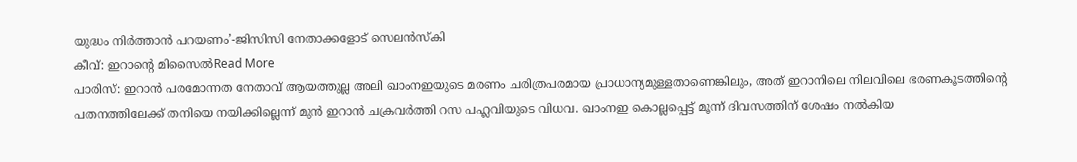യുദ്ധം നിർത്താൻ പറയണം’-ജിസിസി നേതാക്കളോട് സെലൻസ്കി
കീവ്: ഇറാന്റെ മിസൈൽRead More
പാരിസ്: ഇറാൻ പരമോന്നത നേതാവ് ആയത്തുല്ല അലി ഖാംനഇയുടെ മരണം ചരിത്രപരമായ പ്രാധാന്യമുള്ളതാണെങ്കിലും, അത് ഇറാനിലെ നിലവിലെ ഭരണകൂടത്തിന്റെ പതനത്തിലേക്ക് തനിയെ നയിക്കില്ലെന്ന് മുൻ ഇറാൻ ചക്രവർത്തി റസ പഹ്ലവിയുടെ വിധവ. ഖാംനഇ കൊല്ലപ്പെട്ട് മൂന്ന് ദിവസത്തിന് ശേഷം നൽകിയ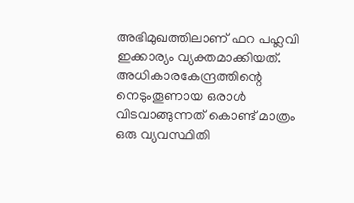അഭിമുഖത്തിലാണ് ഫറ പഹ്ലവി ഇക്കാര്യം വ്യക്തമാക്കിയത്. അധികാരകേന്ദ്രത്തിന്റെ നെടുംതൂണായ ഒരാൾ വിടവാങ്ങുന്നത് കൊണ്ട് മാത്രം ഒരു വ്യവസ്ഥിതി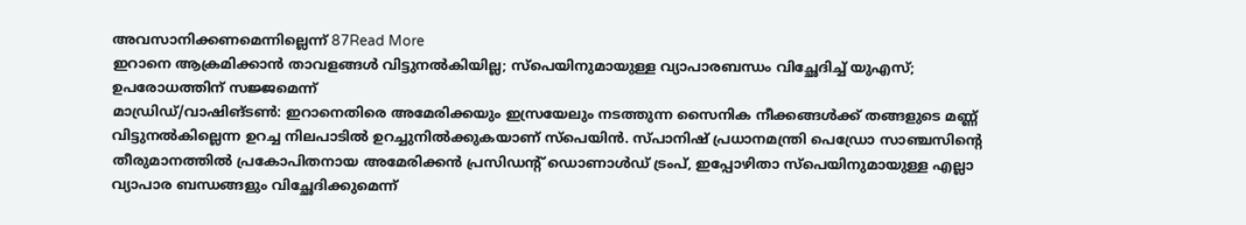അവസാനിക്കണമെന്നില്ലെന്ന് 87Read More
ഇറാനെ ആക്രമിക്കാൻ താവളങ്ങൾ വിട്ടുനൽകിയില്ല; സ്പെയിനുമായുള്ള വ്യാപാരബന്ധം വിച്ഛേദിച്ച് യുഎസ്; ഉപരോധത്തിന് സജ്ജമെന്ന്
മാഡ്രിഡ്/വാഷിങ്ടൺ: ഇറാനെതിരെ അമേരിക്കയും ഇസ്രയേലും നടത്തുന്ന സൈനിക നീക്കങ്ങൾക്ക് തങ്ങളുടെ മണ്ണ് വിട്ടുനൽകില്ലെന്ന ഉറച്ച നിലപാടിൽ ഉറച്ചുനിൽക്കുകയാണ് സ്പെയിൻ. സ്പാനിഷ് പ്രധാനമന്ത്രി പെഡ്രോ സാഞ്ചസിന്റെ തീരുമാനത്തിൽ പ്രകോപിതനായ അമേരിക്കൻ പ്രസിഡന്റ് ഡൊണാൾഡ് ട്രംപ്, ഇപ്പോഴിതാ സ്പെയിനുമായുള്ള എല്ലാ വ്യാപാര ബന്ധങ്ങളും വിച്ഛേദിക്കുമെന്ന്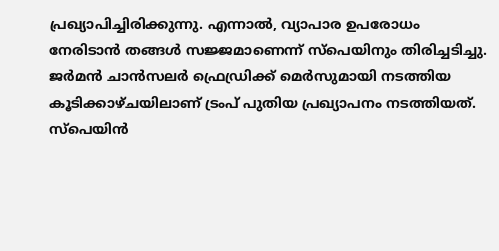പ്രഖ്യാപിച്ചിരിക്കുന്നു. എന്നാൽ, വ്യാപാര ഉപരോധം നേരിടാൻ തങ്ങൾ സജ്ജമാണെന്ന് സ്പെയിനും തിരിച്ചടിച്ചു. ജർമൻ ചാൻസലർ ഫ്രെഡ്രിക്ക് മെർസുമായി നടത്തിയ കൂടിക്കാഴ്ചയിലാണ് ട്രംപ് പുതിയ പ്രഖ്യാപനം നടത്തിയത്. സ്പെയിൻ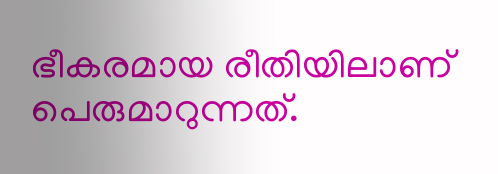ഭീകരമായ രീതിയിലാണ് പെരുമാറുന്നത്.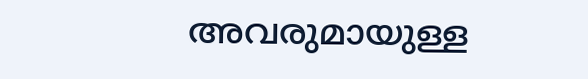അവരുമായുള്ള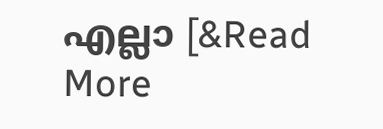എല്ലാ [&Read More